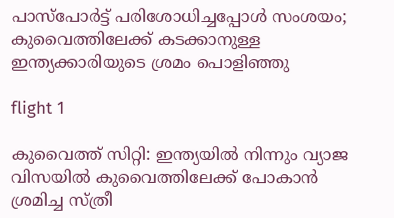പാസ്‌പോര്‍ട്ട് പരിശോധിച്ചപ്പോള്‍ സംശയം; കുവൈത്തിലേക്ക് കടക്കാനുള്ള ഇന്ത്യക്കാരിയുടെ ശ്രമം പൊളിഞ്ഞു

flight 1

കുവൈത്ത് സിറ്റി: ഇന്ത്യയില്‍ നിന്നും വ്യാജ വിസയില്‍ കുവൈത്തിലേക്ക് പോകാന്‍ ശ്രമിച്ച സ്ത്രീ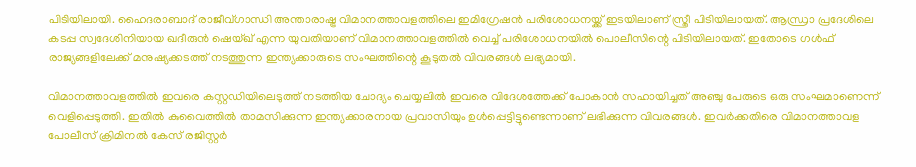പിടിയിലായി. ഹൈദരാബാദ് രാജീവ്ഗാന്ധി അന്താരാഷ്ട്ര വിമാനത്താവളത്തിലെ ഇമിഗ്രേഷന്‍ പരിശോധനയ്ക്ക് ഇടയിലാണ് സ്ത്രീ പിടിയിലായത്. ആന്ധ്രാ പ്രദേശിലെ കടപ്പ സ്വദേശിനിയായ ഖദീരുന്‍ ഷെയ്ഖ് എന്ന യുവതിയാണ് വിമാനത്താവളത്തില്‍ വെച്ച് പരിശോധനയില്‍ പൊലീസിന്റെ പിടിയിലായത്. ഇതോടെ ഗള്‍ഫ് രാജ്യങ്ങളിലേക്ക് മനുഷ്യക്കടത്ത് നടത്തുന്ന ഇന്ത്യക്കാരുടെ സംഘത്തിന്റെ കൂടുതല്‍ വിവരങ്ങള്‍ ലഭ്യമായി.

വിമാനത്താവളത്തില്‍ ഇവരെ കസ്റ്റഡിയിലെടുത്ത് നടത്തിയ ചോദ്യം ചെയ്യലില്‍ ഇവരെ വിദേശത്തേക്ക് പോകാന്‍ സഹായിച്ചത് അഞ്ചു പേരുടെ ഒരു സംഘമാണെന്ന് വെളിപ്പെടുത്തി. ഇതില്‍ കുവൈത്തില്‍ താമസിക്കുന്ന ഇന്ത്യക്കാരനായ പ്രവാസിയും ഉള്‍പ്പെട്ടിട്ടുണ്ടെന്നാണ് ലഭിക്കുന്ന വിവരങ്ങള്‍. ഇവര്‍ക്കതിരെ വിമാനത്താവള പോലീസ് ക്രിമിനല്‍ കേസ് രജിസ്റ്റര്‍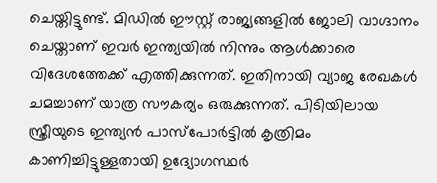ചെയ്തിട്ടുണ്ട്. മിഡില്‍ ഈസ്റ്റ് രാജ്യങ്ങളില്‍ ജോലി വാഗ്ദാനം ചെയ്താണ് ഇവര്‍ ഇന്ത്യയില്‍ നിന്നും ആള്‍ക്കാരെ വിദേശത്തേക്ക് എത്തിക്കുന്നത്. ഇതിനായി വ്യാജ രേഖകള്‍ ചമച്ചാണ് യാത്ര സൗകര്യം ഒരുക്കുന്നത്. പിടിയിലായ സ്ത്രീയുടെ ഇന്ത്യന്‍ പാസ്‌പോര്‍ട്ടില്‍ കൃത്രിമം കാണിച്ചിട്ടുള്ളതായി ഉദ്യോഗസ്ഥര്‍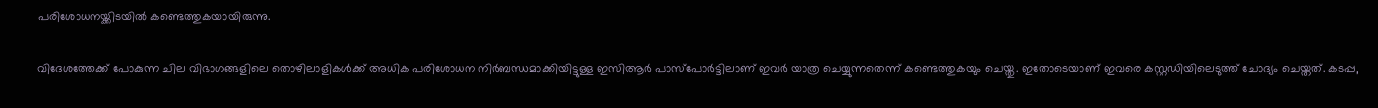പരിശോധനയ്ക്കിടയില്‍ കണ്ടെത്തുകയായിരുന്നു.

വിദേശത്തേക്ക് പോകുന്ന ചില വിഭാഗങ്ങളിലെ തൊഴിലാളികള്‍ക്ക് അധിക പരിശോധന നിര്‍ബന്ധമാക്കിയിട്ടുള്ള ഇസിആര്‍ പാസ്‌പോര്‍ട്ടിലാണ് ഇവര്‍ യാത്ര ചെയ്യുന്നതെന്ന് കണ്ടെത്തുകയും ചെയ്തു. ഇതോടെയാണ് ഇവരെ കസ്റ്റഡിയിലെടുത്ത് ചോദ്യം ചെയ്തത്. കടപ്പ,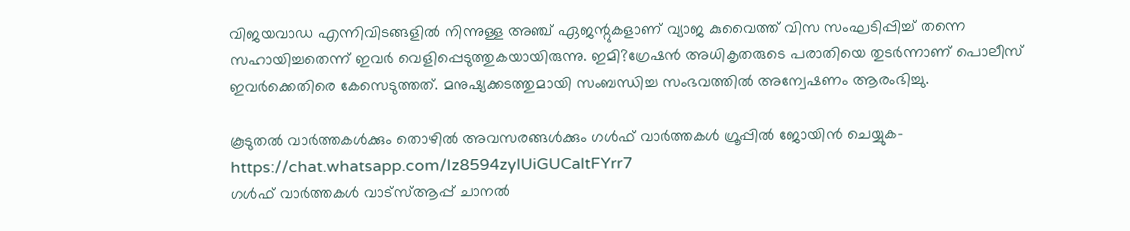വിജയവാഡ എന്നിവിടങ്ങളില്‍ നിന്നുള്ള അഞ്ച് ഏജന്റുകളാണ് വ്യാജ കുവൈത്ത് വിസ സംഘടിപ്പിച്ച് തന്നെ സഹായിച്ചതെന്ന് ഇവര്‍ വെളിപ്പെടുത്തുകയായിരുന്നു. ഇമി?ഗ്രേഷന്‍ അധികൃതരുടെ പരാതിയെ തുടര്‍ന്നാണ് പൊലീസ് ഇവര്‍ക്കെതിരെ കേസെടുത്തത്. മനുഷ്യക്കടത്തുമായി സംബന്ധിച്ച സംഭവത്തില്‍ അന്വേഷണം ആരംഭിച്ചു.

കൂടുതല്‍ വാര്‍ത്തകള്‍ക്കും തൊഴില്‍ അവസരങ്ങള്‍ക്കും ഗള്‍ഫ് വാര്‍ത്തകള്‍ ഗ്രൂപ്പില്‍ ജോയിന്‍ ചെയ്യുക- https://chat.whatsapp.com/Iz8594zylUiGUCaltFYrr7
ഗള്‍ഫ് വാര്‍ത്തകള്‍ വാട്‌സ്ആപ്പ് ചാനല്‍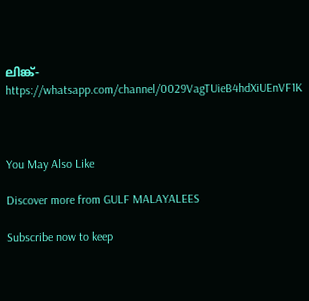ലിങ്ക്- https://whatsapp.com/channel/0029VagTUieB4hdXiUEnVF1K



You May Also Like

Discover more from GULF MALAYALEES

Subscribe now to keep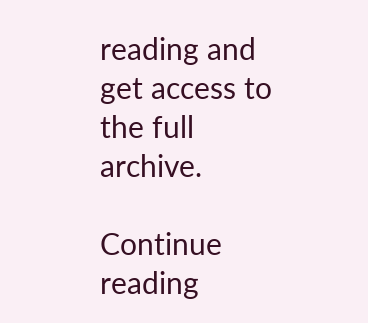reading and get access to the full archive.

Continue reading